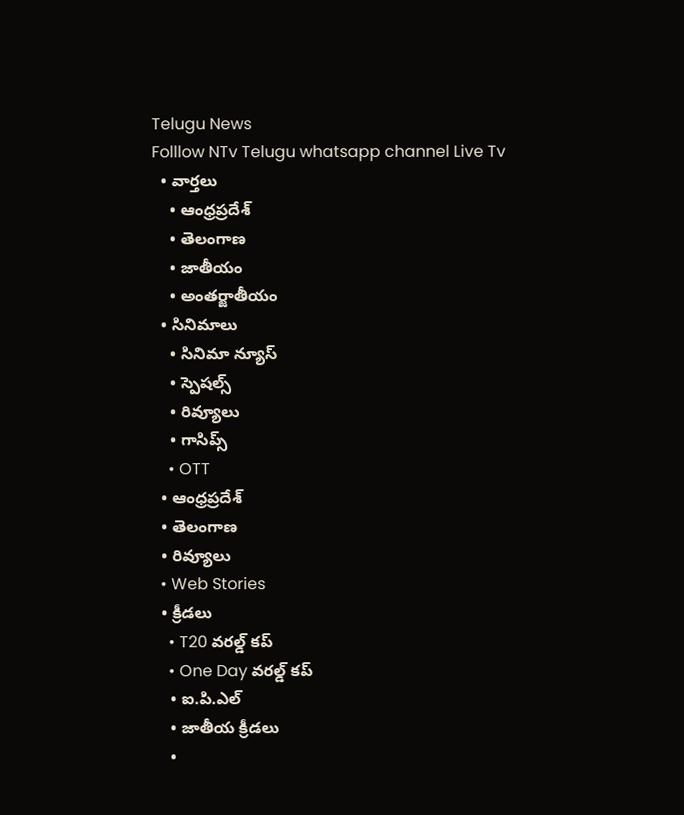Telugu News
Folllow NTv Telugu whatsapp channel Live Tv
  • వార్తలు
    • ఆంధ్రప్రదేశ్
    • తెలంగాణ
    • జాతీయం
    • అంతర్జాతీయం
  • సినిమాలు
    • సినిమా న్యూస్
    • స్పెషల్స్
    • రివ్యూలు
    • గాసిప్స్
    • OTT
  • ఆంధ్రప్రదేశ్
  • తెలంగాణ
  • రివ్యూలు
  • Web Stories
  • క్రీడలు
    • T20 వరల్డ్ కప్
    • One Day వరల్డ్ కప్
    • ఐ.పి.ఎల్
    • జాతీయ క్రీడలు
    •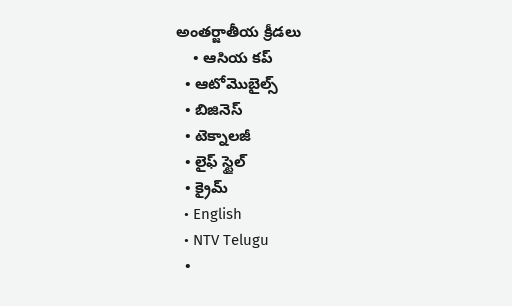అంతర్జాతీయ క్రీడలు
    • ఆసియ కప్
  • ఆటోమొబైల్స్
  • బిజినెస్‌
  • టెక్నాలజీ
  • లైఫ్ స్టైల్
  • క్రైమ్
  • English
  • NTV Telugu
  •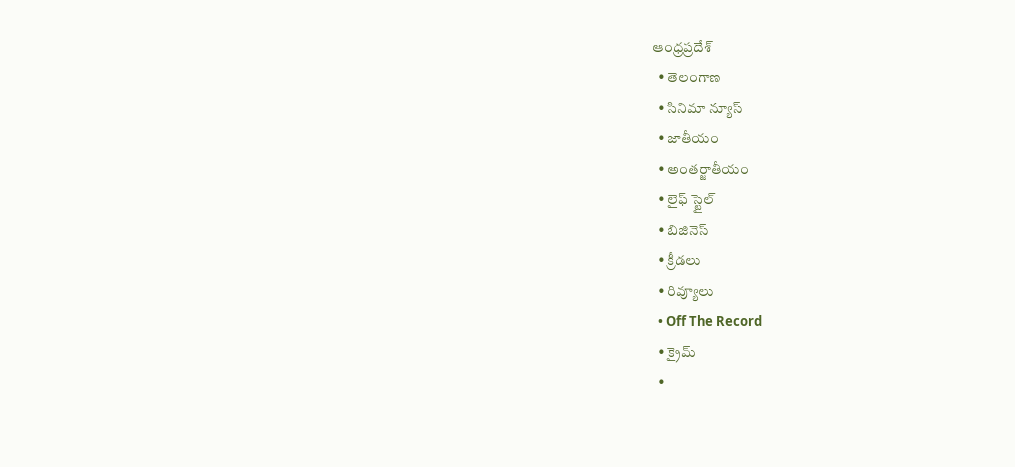ఆంధ్రప్రదేశ్
  • తెలంగాణ
  • సినిమా న్యూస్
  • జాతీయం
  • అంతర్జాతీయం
  • లైఫ్ స్టైల్
  • బిజినెస్‌
  • క్రీడలు
  • రివ్యూలు
  • Off The Record
  • క్రైమ్
  •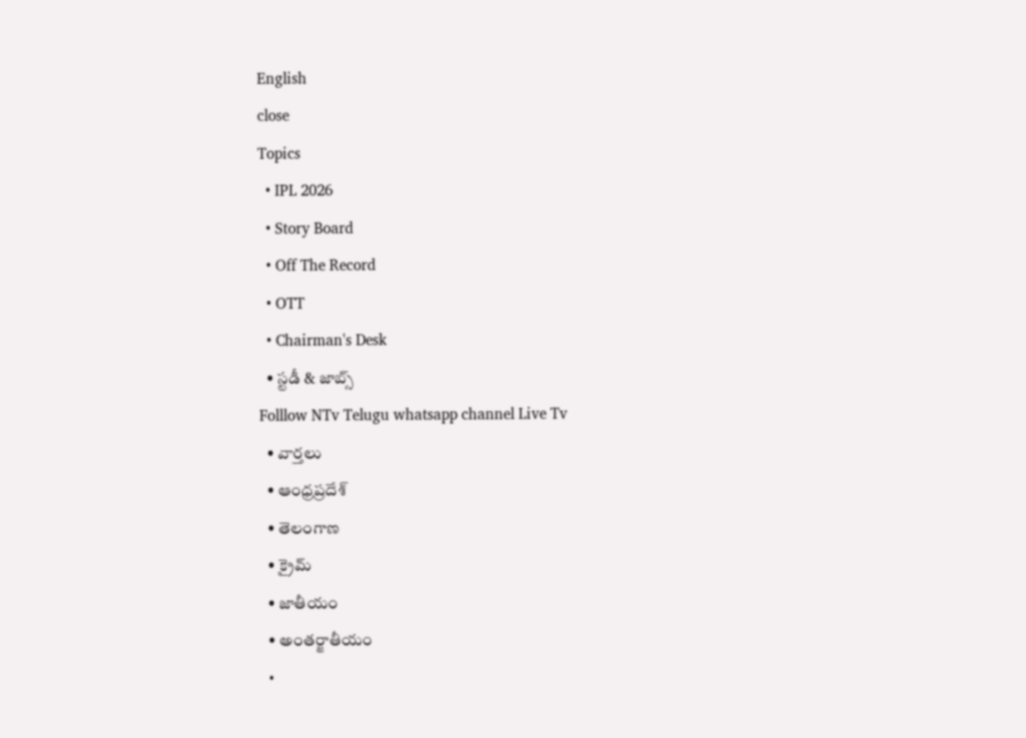English
close
Topics
  • IPL 2026
  • Story Board
  • Off The Record
  • OTT
  • Chairman's Desk
  • స్టడీ & జాబ్స్
Folllow NTv Telugu whatsapp channel Live Tv
  • వార్తలు
  • ఆంధ్రప్రదేశ్
  • తెలంగాణ
  • క్రైమ్
  • జాతీయం
  • అంతర్జాతీయం
  •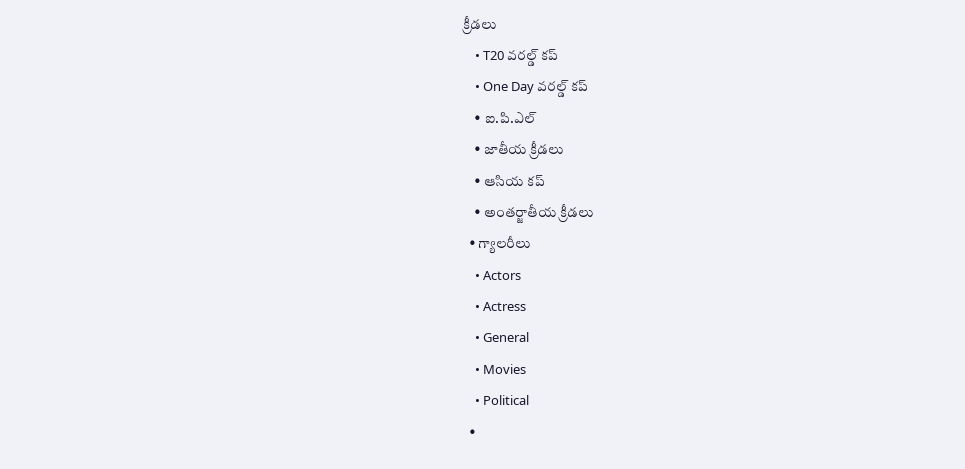క్రీడలు
    • T20 వరల్డ్ కప్
    • One Day వరల్డ్ కప్
    • ఐ.పి.ఎల్
    • జాతీయ క్రీడలు
    • ఆసియ కప్
    • అంతర్జాతీయ క్రీడలు
  • గ్యాలరీలు
    • Actors
    • Actress
    • General
    • Movies
    • Political
  •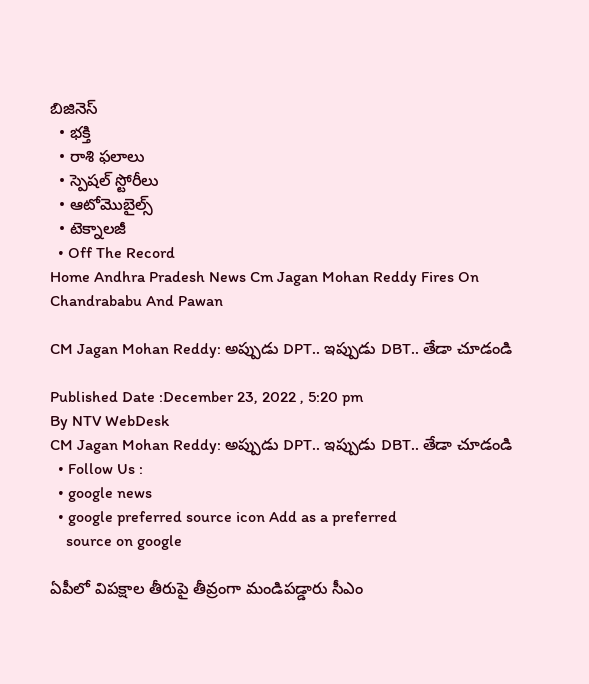బిజినెస్‌
  • భక్తి
  • రాశి ఫలాలు
  • స్పెషల్‌ స్టోరీలు
  • ఆటోమొబైల్స్
  • టెక్నాలజీ
  • Off The Record
Home Andhra Pradesh News Cm Jagan Mohan Reddy Fires On Chandrababu And Pawan

CM Jagan Mohan Reddy: అప్పుడు DPT.. ఇప్పుడు DBT.. తేడా చూడండి

Published Date :December 23, 2022 , 5:20 pm
By NTV WebDesk
CM Jagan Mohan Reddy: అప్పుడు DPT.. ఇప్పుడు DBT.. తేడా చూడండి
  • Follow Us :
  • google news
  • google preferred source icon Add as a preferred
    source on google

ఏపీలో విపక్షాల తీరుపై తీవ్రంగా మండిపడ్డారు సీఎం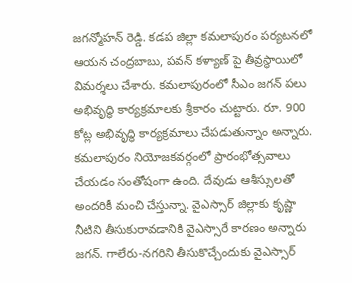జగన్మోహన్ రెడ్డి. కడప జిల్లా కమలాపురం పర్యటనలో ఆయన చంద్రబాబు, పవన్ కళ్యాణ్ పై తీవ్రస్థాయిలో విమర్శలు చేశారు. కమలాపురంలో సీఎం జగన్‌ పలు అభివృద్ధి కార్యక్రమాలకు‌ శ్రీకారం చుట్టారు. రూ. 900 కోట్ల అభివృద్ధి కార్యక్రమాలు చేపడుతున్నాం అన్నారు. కమలాపురం నియోజకవర్గంలో ప్రారంభోత్సవాలు చేయడం సంతోషంగా ఉంది. దేవుడు ఆశీస్సులతో అందరికీ మంచి చేస్తున్నా. వైఎస్సార్‌ జిల్లాకు కృష్ణా నీటిని తీసుకురావడానికి వైఎస్సారే కారణం అన్నారు జగన్. గాలేరు-నగరిని తీసుకొచ్చేందుకు వైఎస్సార్‌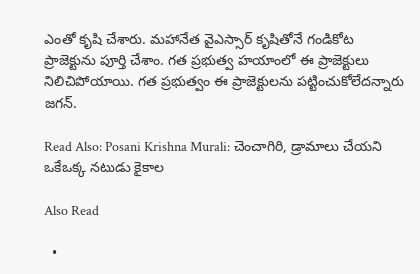ఎంతో కృషి చేశారు. మహానేత వైఎస్సార్‌ కృషితోనే గండికోట ప్రాజెక్టును పూర్తి చేశాం. గత ప్రభుత్వ హయాంలో ఈ ప్రాజెక్టులు నిలిచిపోయాయి. గత ప్రభుత్వం ఈ ప్రాజెక్టులను పట్టించుకోలేదన్నారు జగన్.

Read Also: Posani Krishna Murali: చెంచాగిరి, డ్రామాలు చేయని ఒకేఒక్క నటుడు కైకాల

Also Read

  •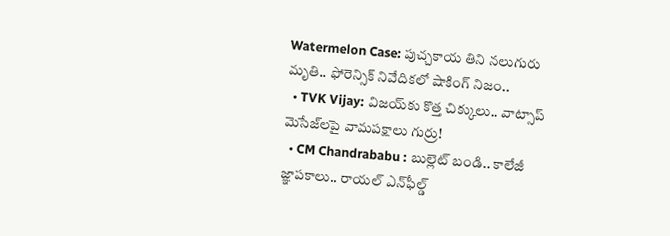Watermelon Case: పుచ్చకాయ తిని నలుగురు మృతి.. ఫోరెన్సిక్ నివేదికలో షాకింగ్ నిజం..
  • TVK Vijay: విజయ్‌కు కొత్త చిక్కులు.. వాట్సాప్ మెసేజ్‌లపై వామపక్షాలు గుర్రు!
  • CM Chandrababu : బుల్లెట్ బండి.. కాలేజీ జ్ఞాపకాలు.. రాయల్ ఎన్‌ఫీల్డ్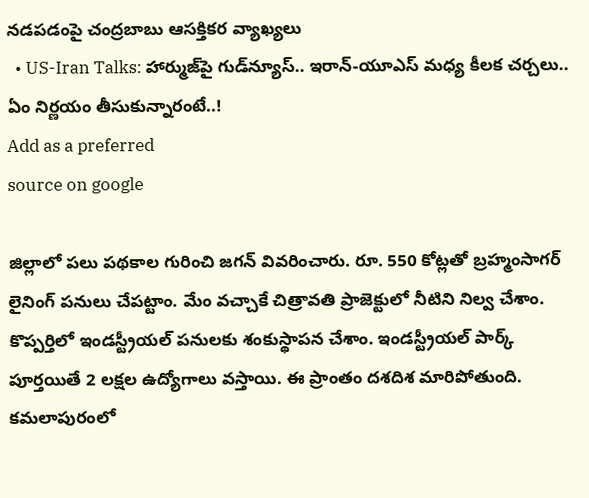నడపడంపై చంద్రబాబు ఆసక్తికర వ్యాఖ్యలు
  • US-Iran Talks: హార్ముజ్‌పై గుడ్‌న్యూస్.. ఇరాన్-యూఎస్ మధ్య కీలక చర్చలు.. ఏం నిర్ణయం తీసుకున్నారంటే..!
Add as a preferred
source on google

జిల్లాలో పలు పథకాల గురించి జగన్ వివరించారు. రూ. 550 కోట్లతో బ్రహ్మంసాగర్‌ లైనింగ్‌ పనులు చేపట్టాం. మేం వచ్చాకే చిత్రావతి ప్రాజెక్టులో నీటిని నిల్వ చేశాం. కొప్పర్తిలో ఇండస్ట్రీయల్‌ పనులకు శంకుస్థాపన చేశాం. ఇండస్ట్రీయల్‌ పార్క్‌ పూర్తయితే 2 లక్షల ఉద్యోగాలు వస్తాయి. ఈ ప్రాంతం దశదిశ మారిపోతుంది. కమలాపురంలో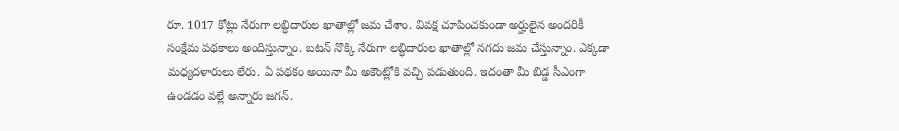రూ. 1017 కోట్లు నేరుగా లబ్ధిదారుల ఖాతాల్లో జమ చేశాం. వివక్ష చూపించకుండా అర్హులైన అందరికీ సంక్షేమ పథకాలు అందిస్తున్నాం. బటన్‌ నొక్కి నేరుగా లబ్ధిదారుల ఖాతాల్లో నగదు జమ చేస్తున్నాం. ఎక్కడా మధ్యదళారులు లేరు. ఏ పథకం అయినా మీ అకౌంట్లోకి వచ్చి పడుతుంది. ఇదంతా మీ బిడ్డ సీఎంగా ఉండడం వల్లే అన్నారు జగన్.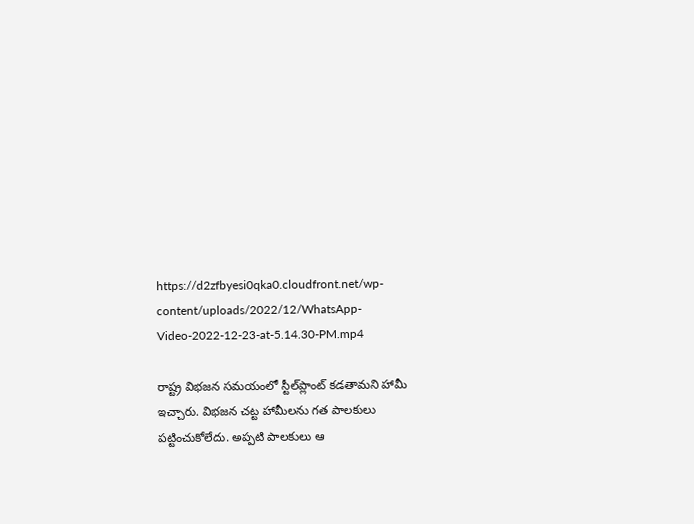https://d2zfbyesi0qka0.cloudfront.net/wp-content/uploads/2022/12/WhatsApp-Video-2022-12-23-at-5.14.30-PM.mp4

రాష్ట్ర విభజన సమయంలో స్టీల్‌ప్లాంట్‌ కడతామని హామీ ఇచ్చారు. విభజన చట్ట హామీలను గత పాలకులు పట్టించుకోలేదు. అప్పటి పాలకులు ఆ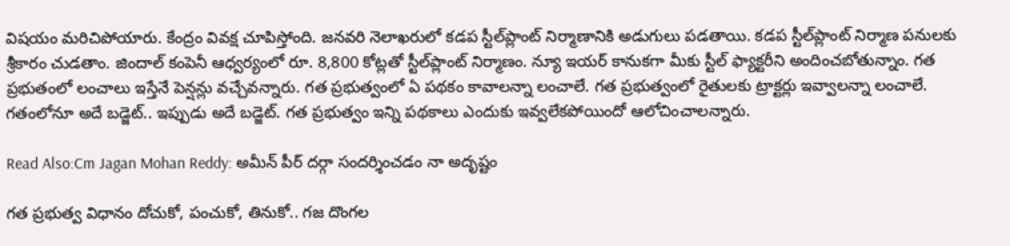విషయం మరిచిపోయారు. కేంద్రం వివక్ష చూపిస్తోంది. జనవరి నెలాఖరులో కడప స్టీల్‌ప్లాంట్‌ నిర్మాణానికి అడుగులు పడతాయి. కడప స్టీల్‌ప్లాంట్‌ నిర్మాణ పనులకు శ్రీకారం చుడతాం. జిందాల్‌ కంపెనీ ఆధ్వర్యంలో రూ. 8,800 కోట్లతో స్టీల్‌ప్లాంట్‌ నిర్మాణం. న్యూ ఇయర్ కానుకగా మీకు స్టీల్ ఫ్యాక్టరీని అందించబోతున్నాం. గత ప్రభుతంలో లంచాలు ఇస్తేనే పెన్షన్లు వచ్చేవన్నారు. గత ప్రభుత్వంలో ఏ పథకం కావాలన్నా లంచాలే. గత ప్రభుత్వంలో రైతులకు ట్రాక్టర్లు ఇవ్వాలన్నా లంచాలే. గతంలోనూ అదే బడ్జెట్‌.. ఇప్పుడు అదే బడ్జెట్‌. గత ప్రభుత్వం ఇన్ని పథకాలు ఎందుకు ఇవ్వలేకపోయిందో ఆలోచించాలన్నారు.

Read Also:Cm Jagan Mohan Reddy: అమీన్ పీర్ దర్గా సందర్శించడం నా అదృష్టం

గత ప్రభుత్వ విధానం దోచుకో, పంచుకో, తినుకో.. గజ దొంగల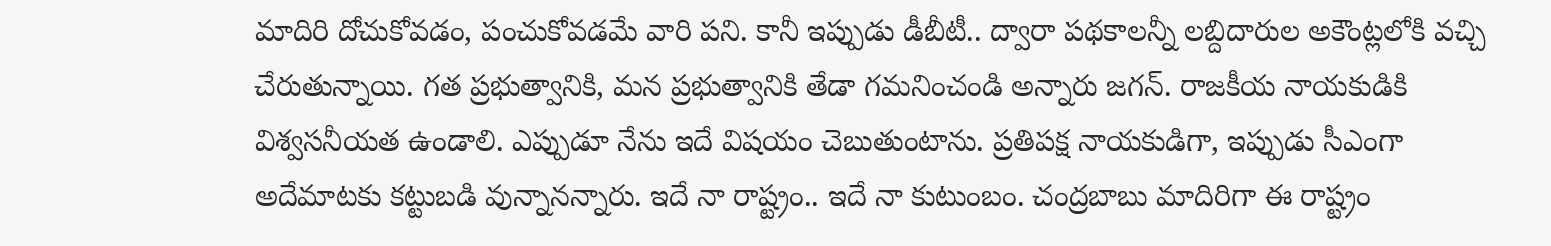మాదిరి దోచుకోవడం, పంచుకోవడమే వారి పని. కానీ ఇప్పుడు డీబీటీ.. ద్వారా పథకాలన్నీ లబ్దిదారుల అకౌంట్లలోకి వచ్చి చేరుతున్నాయి. గత ప్రభుత్వానికి, మన ప్రభుత్వానికి తేడా గమనించండి అన్నారు జగన్. రాజకీయ నాయకుడికి విశ్వసనీయత ఉండాలి. ఎప్పుడూ నేను ఇదే విషయం చెబుతుంటాను. ప్రతిపక్ష నాయకుడిగా, ఇప్పుడు సీఎంగా అదేమాటకు కట్టుబడి వున్నానన్నారు. ఇదే నా రాష్ట్రం.. ఇదే నా కుటుంబం. చంద్రబాబు మాదిరిగా ఈ రాష్ట్రం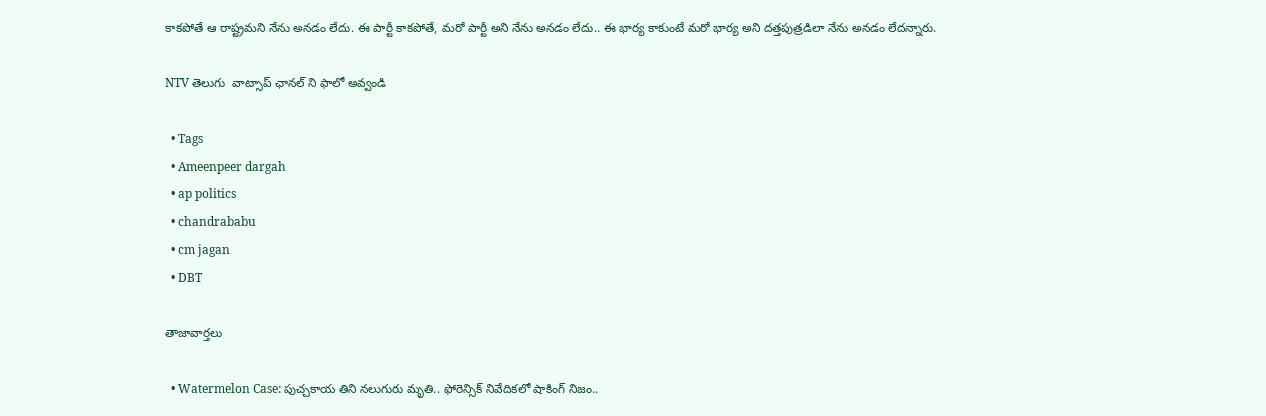కాకపోతే ఆ రాష్ట్రమని నేను అనడం లేదు. ఈ పార్టీ కాకపోతే, మరో పార్టీ అని నేను అనడం లేదు.. ఈ భార్య కాకుంటే మరో భార్య అని దత్తపుత్రడిలా నేను అనడం లేదన్నారు.

NTV తెలుగు  వాట్సాప్ ఛానల్ ని ఫాలో అవ్వండి

  • Tags
  • Ameenpeer dargah
  • ap politics
  • chandrababu
  • cm jagan
  • DBT

తాజావార్తలు

  • Watermelon Case: పుచ్చకాయ తిని నలుగురు మృతి.. ఫోరెన్సిక్ నివేదికలో షాకింగ్ నిజం..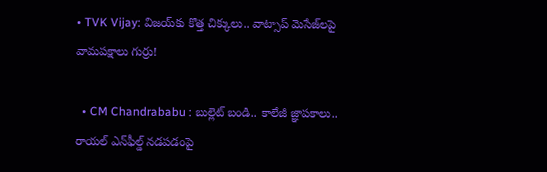• TVK Vijay: విజయ్‌కు కొత్త చిక్కులు.. వాట్సాప్ మెసేజ్‌లపై వామపక్షాలు గుర్రు!

  • CM Chandrababu : బుల్లెట్ బండి.. కాలేజీ జ్ఞాపకాలు.. రాయల్ ఎన్‌ఫీల్డ్ నడపడంపై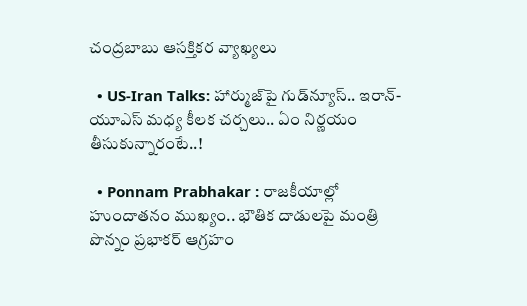చంద్రబాబు ఆసక్తికర వ్యాఖ్యలు

  • US-Iran Talks: హార్ముజ్‌పై గుడ్‌న్యూస్.. ఇరాన్-యూఎస్ మధ్య కీలక చర్చలు.. ఏం నిర్ణయం తీసుకున్నారంటే..!

  • Ponnam Prabhakar : రాజకీయాల్లో హుందాతనం ముఖ్యం.. భౌతిక దాడులపై మంత్రి పొన్నం ప్రభాకర్ ఆగ్రహం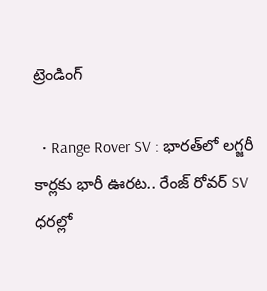ట్రెండింగ్‌

  • Range Rover SV : భారత్‌లో లగ్జరీ కార్లకు భారీ ఊరట.. రేంజ్ రోవర్ SV ధరల్లో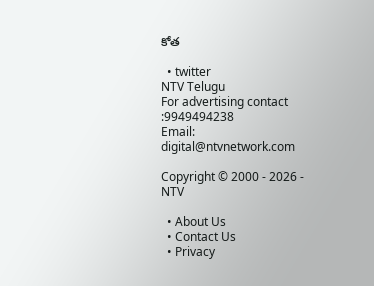కోత

  • twitter
NTV Telugu
For advertising contact :9949494238
Email: digital@ntvnetwork.com

Copyright © 2000 - 2026 - NTV

  • About Us
  • Contact Us
  • Privacy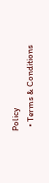Policy
  • Terms & Conditions